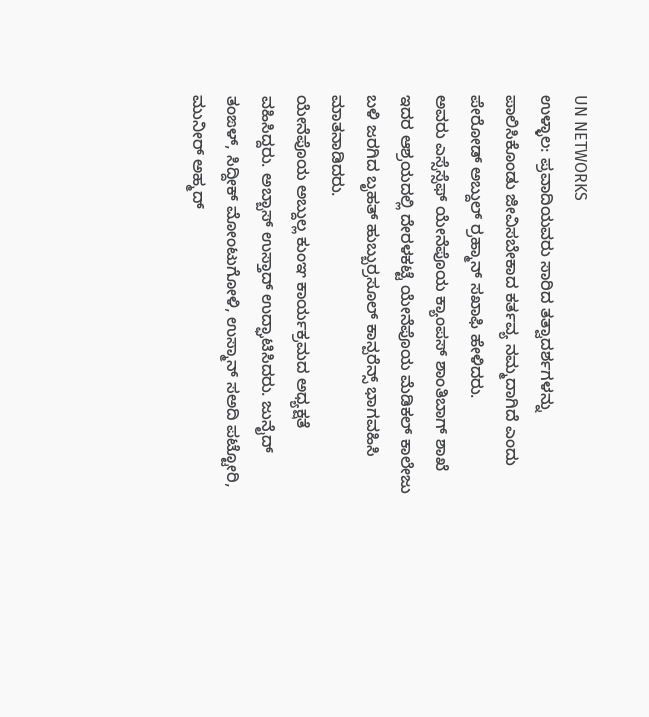UN NETWORKS
ಉಳ್ಳಾಲ: ಪ್ರವಾದಿಯವರು ಸಾರಿದ ತತ್ವಾದರ್ಶಗಳನ್ನು ಪಾಲಿಸಿಕೊಂಡು ಜೀವಿಸಬೇಕಾದ ಕರ್ತವ್ಯ ನಮ್ಮದಾಗಿದೆ ಎಂದು ಪೇರೋಡ್ ಅಬ್ದುಲ್ ರ್ರಹ್ಮಾನ್ ಸಖಾಫಿ ಹೇಳಿದರು.
ಅವರು ಎಸ್ಸೆಸ್ಸೆಫ್ ಯೇನೆಪೊಯ ಕ್ಯಾಂಪಸ್ ಶಾಂತಿಬಾಗ್ ಶಾಖೆ ಇದರ ಆಶ್ರಯದಲ್ಲಿ ದೇರಳಕಟ್ಟೆ ಯೇನೆಪೊಯ ಮೆಡಿಕಲ್ ಕಾಲೇಜು ಬಳಿ ಜರಗಿದ ಬೃಹತ್ ಹುಬ್ಬುರ್ರಸೂಲ್ ಕಾನ್ಪರೆನ್ಸ್ ಭಾಗವಹಿಸಿ ಮಾತನಾಡಿದರು.
ಯೇನೆಪೊಯ ಅಬ್ದುಲ್ಲ ಕುಂಞ ಕಾರ್ಯಕ್ರಮದ ಅಧ್ಯಕ್ಷತೆ ವಹಿಸಿದ್ದರು. ಅಬ್ಬಾಸ್ ಉಸ್ತಾದ್ ಉದ್ಘಾಟಿಸಿದರು. ಜುನೈದ್ ತಂಙಳ್, ಸಿದ್ದೀಕ್ ಮೋಂಟುಗೋಳಿ, ಉಸ್ಮಾನ್ ಸಅದಿ ಪಟ್ಟೋರಿ, ಮುನೀರ್ ಅಹ್ಮದ್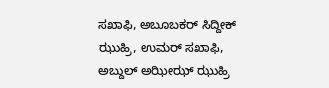ಸಖಾಫಿ, ಅಬೂಬಕರ್ ಸಿದ್ದೀಕ್ ಝುಹ್ರಿ, ಉಮರ್ ಸಖಾಫಿ, ಅಬ್ದುಲ್ ಅಝೀಝ್ ಝುಹ್ರಿ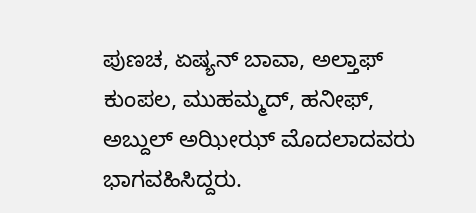ಪುಣಚ, ಏಷ್ಯನ್ ಬಾವಾ, ಅಲ್ತಾಫ್ ಕುಂಪಲ, ಮುಹಮ್ಮದ್, ಹನೀಫ್, ಅಬ್ದುಲ್ ಅಝೀಝ್ ಮೊದಲಾದವರು ಭಾಗವಹಿಸಿದ್ದರು.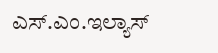ಎಸ್.ಎಂ.ಇಲ್ಯಾಸ್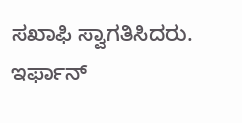ಸಖಾಫಿ ಸ್ವಾಗತಿಸಿದರು. ಇರ್ಫಾನ್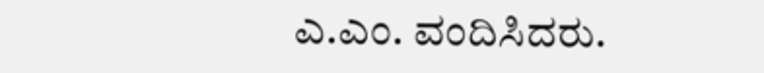ಎ.ಎಂ. ವಂದಿಸಿದರು.